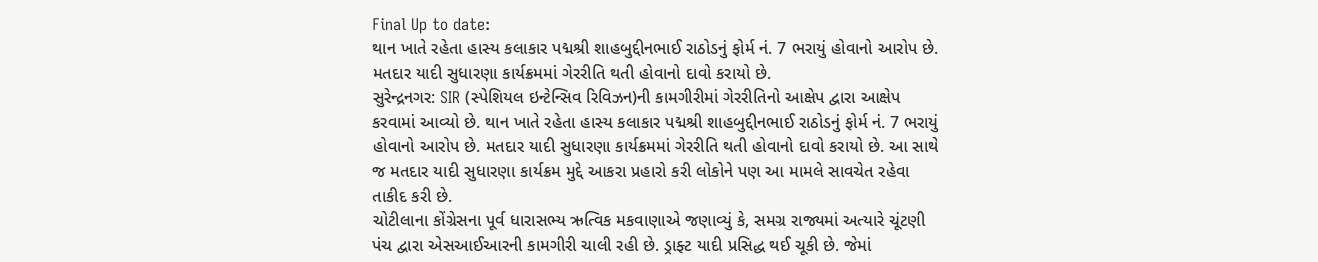Final Up to date:
થાન ખાતે રહેતા હાસ્ય કલાકાર પદ્મશ્રી શાહબુદ્દીનભાઈ રાઠોડનું ફોર્મ નં. 7 ભરાયું હોવાનો આરોપ છે. મતદાર યાદી સુધારણા કાર્યક્રમમાં ગેરરીતિ થતી હોવાનો દાવો કરાયો છે.
સુરેન્દ્રનગર: SIR (સ્પેશિયલ ઇન્ટેન્સિવ રિવિઝન)ની કામગીરીમાં ગેરરીતિનો આક્ષેપ દ્વારા આક્ષેપ કરવામાં આવ્યો છે. થાન ખાતે રહેતા હાસ્ય કલાકાર પદ્મશ્રી શાહબુદ્દીનભાઈ રાઠોડનું ફોર્મ નં. 7 ભરાયું હોવાનો આરોપ છે. મતદાર યાદી સુધારણા કાર્યક્રમમાં ગેરરીતિ થતી હોવાનો દાવો કરાયો છે. આ સાથે જ મતદાર યાદી સુધારણા કાર્યક્રમ મુદ્દે આકરા પ્રહારો કરી લોકોને પણ આ મામલે સાવચેત રહેવા તાકીદ કરી છે.
ચોટીલાના કોંગ્રેસના પૂર્વ ધારાસભ્ય ઋત્વિક મકવાણાએ જણાવ્યું કે, સમગ્ર રાજ્યમાં અત્યારે ચૂંટણી પંચ દ્વારા એસઆઈઆરની કામગીરી ચાલી રહી છે. ડ્રાફ્ટ યાદી પ્રસિદ્ધ થઈ ચૂકી છે. જેમાં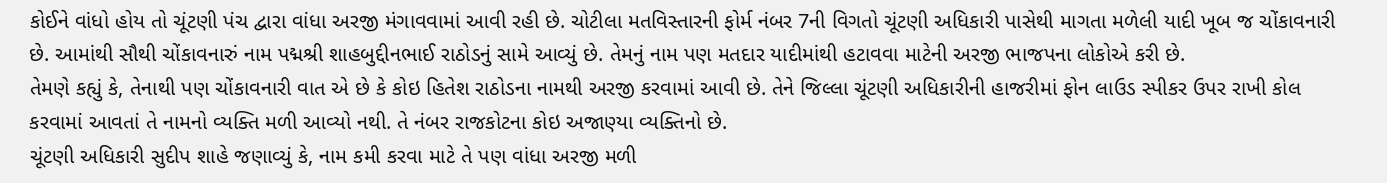કોઈને વાંધો હોય તો ચૂંટણી પંચ દ્વારા વાંધા અરજી મંગાવવામાં આવી રહી છે. ચોટીલા મતવિસ્તારની ફોર્મ નંબર 7ની વિગતો ચૂંટણી અધિકારી પાસેથી માગતા મળેલી યાદી ખૂબ જ ચોંકાવનારી છે. આમાંથી સૌથી ચોંકાવનારું નામ પદ્મશ્રી શાહબુદ્દીનભાઈ રાઠોડનું સામે આવ્યું છે. તેમનું નામ પણ મતદાર યાદીમાંથી હટાવવા માટેની અરજી ભાજપના લોકોએ કરી છે.
તેમણે કહ્યું કે, તેનાથી પણ ચોંકાવનારી વાત એ છે કે કોઇ હિતેશ રાઠોડના નામથી અરજી કરવામાં આવી છે. તેને જિલ્લા ચૂંટણી અધિકારીની હાજરીમાં ફોન લાઉડ સ્પીકર ઉપર રાખી કોલ કરવામાં આવતાં તે નામનો વ્યક્તિ મળી આવ્યો નથી. તે નંબર રાજકોટના કોઇ અજાણ્યા વ્યક્તિનો છે.
ચૂંટણી અધિકારી સુદીપ શાહે જણાવ્યું કે, નામ કમી કરવા માટે તે પણ વાંધા અરજી મળી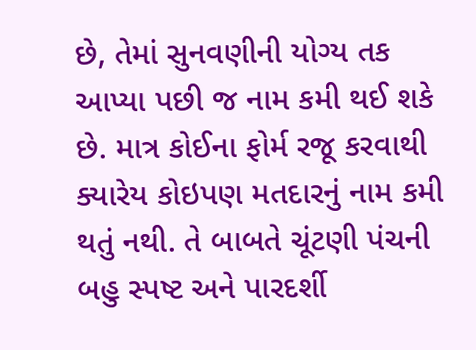છે, તેમાં સુનવણીની યોગ્ય તક આપ્યા પછી જ નામ કમી થઈ શકે છે. માત્ર કોઈના ફોર્મ રજૂ કરવાથી ક્યારેય કોઇપણ મતદારનું નામ કમી થતું નથી. તે બાબતે ચૂંટણી પંચની બહુ સ્પષ્ટ અને પારદર્શી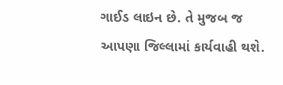ગાઈડ લાઇન છે. તે મુજબ જ આપણા જિલ્લામાં કાર્યવાહી થશે.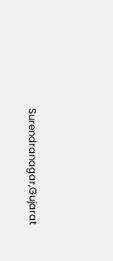Surendranagar,Gujarat